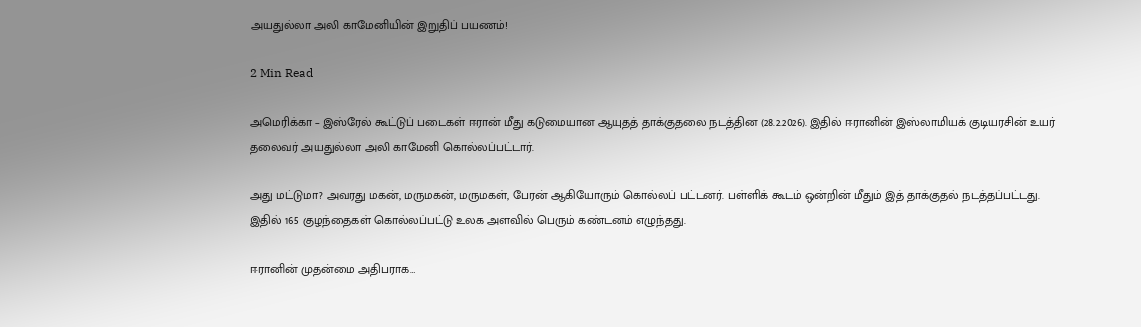அயதுல்லா அலி காமேனியின் இறுதிப் பயணம்!

2 Min Read

அமெரிக்கா – இஸ்ரேல் கூட்டுப் படைகள் ஈரான் மீது கடுமையான ஆயுதத் தாக்குதலை நடத்தின (28.2.2026). இதில் ஈரானின் இஸ்லாமியக் குடியரசின் உயர் தலைவர் அயதுல்லா அலி காமேனி கொல்லப்பட்டார்.

அது மட்டுமா? அவரது மகன், மருமகன், மருமகள், பேரன் ஆகியோரும் கொல்லப் பட்டனர். பள்ளிக் கூடம் ஒன்றின் மீதும் இத் தாக்குதல் நடத்தப்பட்டது. இதில் 165 குழந்தைகள் கொல்லப்பட்டு உலக அளவில் பெரும் கண்டனம் எழுந்தது.

ஈரானின் முதன்மை அதிபராக…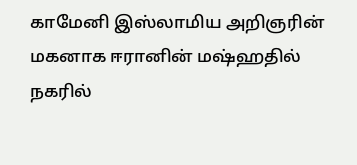காமேனி இஸ்லாமிய அறிஞரின் மகனாக ஈரானின் மஷ்ஹதில் நகரில்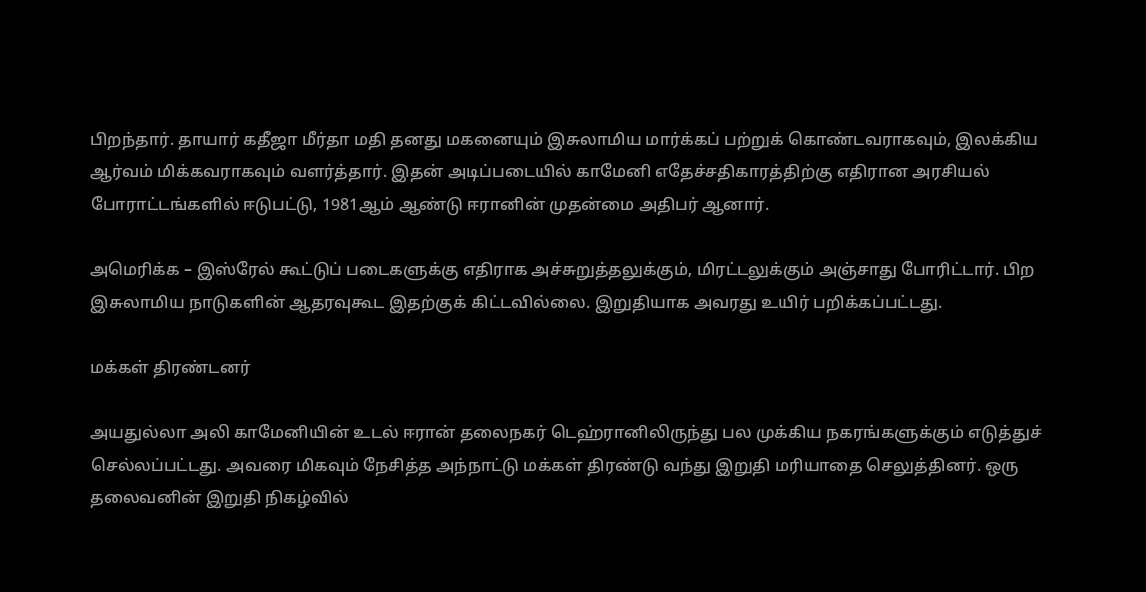பிறந்தார். தாயார் கதீஜா மீர்தா மதி தனது மகனையும் இசுலாமிய மார்க்கப் பற்றுக் கொண்டவராகவும், இலக்கிய ஆர்வம் மிக்கவராகவும் வளர்த்தார். இதன் அடிப்படையில் காமேனி எதேச்சதிகாரத்திற்கு எதிரான அரசியல் போராட்டங்களில் ஈடுபட்டு, 1981ஆம் ஆண்டு ஈரானின் முதன்மை அதிபர் ஆனார்.

அமெரிக்க – இஸ்ரேல் கூட்டுப் படைகளுக்கு எதிராக அச்சுறுத்தலுக்கும், மிரட்டலுக்கும் அஞ்சாது போரிட்டார். பிற இசுலாமிய நாடுகளின் ஆதரவுகூட இதற்குக் கிட்டவில்லை. இறுதியாக அவரது உயிர் பறிக்கப்பட்டது.

மக்கள் திரண்டனர்

அயதுல்லா அலி காமேனியின் உடல் ஈரான் தலைநகர் டெஹ்ரானிலிருந்து பல முக்கிய நகரங்களுக்கும் எடுத்துச் செல்லப்பட்டது. அவரை மிகவும் நேசித்த அந்நாட்டு மக்கள் திரண்டு வந்து இறுதி மரியாதை செலுத்தினர். ஒரு தலைவனின் இறுதி நிகழ்வில்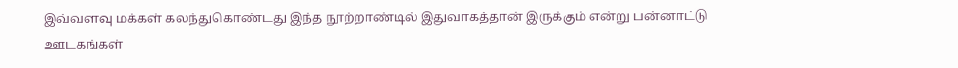இவ்வளவு மக்கள் கலந்துகொண்டது இந்த நூற்றாண்டில் இதுவாகத்தான் இருக்கும் என்று பன்னாட்டு ஊடகங்கள்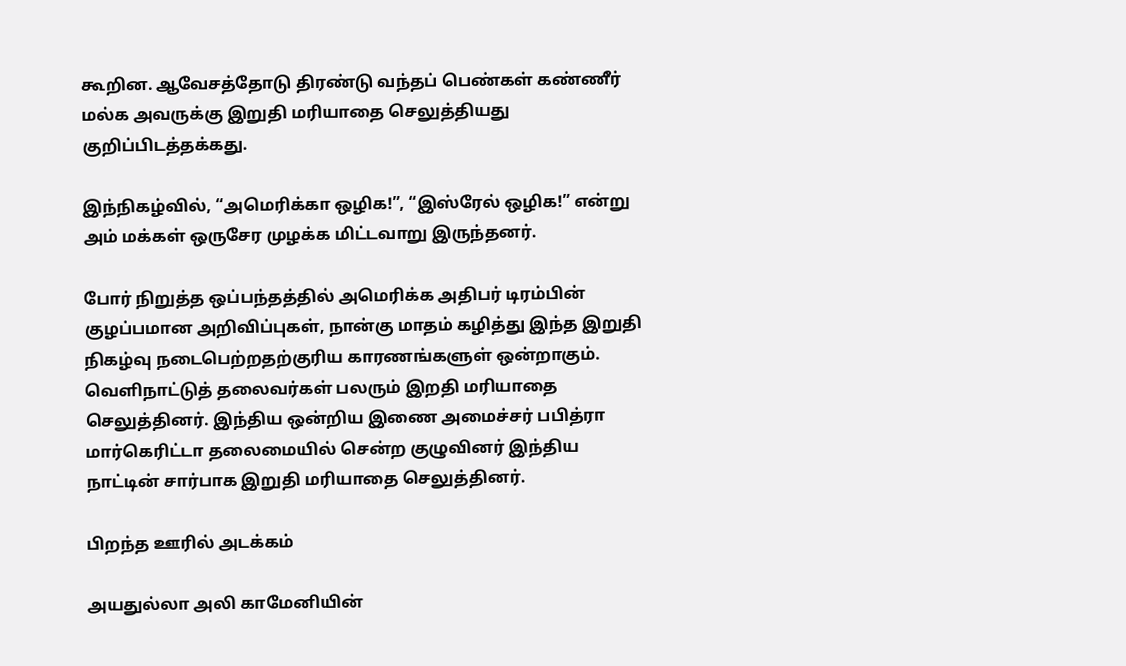கூறின. ஆவேசத்தோடு திரண்டு வந்தப் பெண்கள் கண்ணீர் மல்க அவருக்கு இறுதி மரியாதை செலுத்தியது குறிப்பிடத்தக்கது.

இந்நிகழ்வில், “அமெரிக்கா ஒழிக!”, “இஸ்ரேல் ஒழிக!” என்று அம் மக்கள் ஒருசேர முழக்க மிட்டவாறு இருந்தனர்.

போர் நிறுத்த ஒப்பந்தத்தில் அமெரிக்க அதிபர் டிரம்பின் குழப்பமான அறிவிப்புகள், நான்கு மாதம் கழித்து இந்த இறுதி நிகழ்வு நடைபெற்றதற்குரிய காரணங்களுள் ஒன்றாகும். வெளிநாட்டுத் தலைவர்கள் பலரும் இறதி மரியாதை செலுத்தினர். இந்திய ஒன்றிய இணை அமைச்சர் பபித்ரா மார்கெரிட்டா தலைமையில் சென்ற குழுவினர் இந்திய நாட்டின் சார்பாக இறுதி மரியாதை செலுத்தினர்.

பிறந்த ஊரில் அடக்கம்

அயதுல்லா அலி காமேனியின்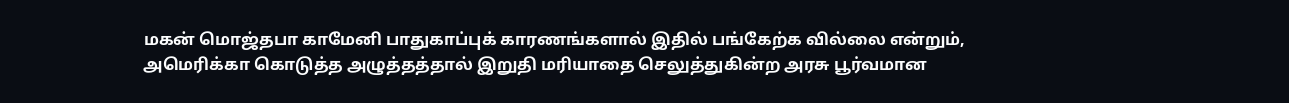மகன் மொஜ்தபா காமேனி பாதுகாப்புக் காரணங்களால் இதில் பங்கேற்க வில்லை என்றும், அமெரிக்கா கொடுத்த அழுத்தத்தால் இறுதி மரியாதை செலுத்துகின்ற அரசு பூர்வமான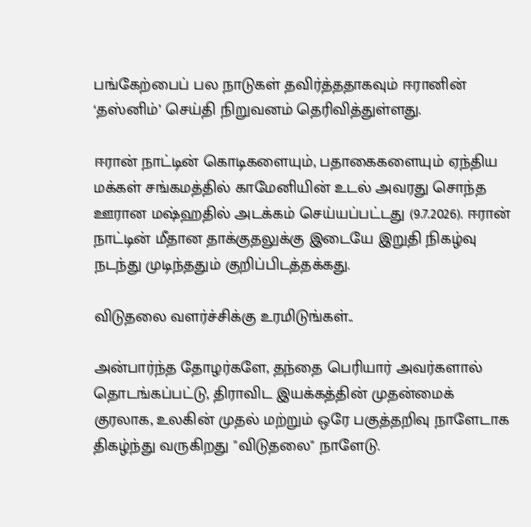பங்கேற்பைப் பல நாடுகள் தவிர்த்ததாகவும் ஈரானின் ‘தஸ்னிம்’ செய்தி நிறுவனம் தெரிவித்துள்ளது.

ஈரான் நாட்டின் கொடிகளையும், பதாகைகளையும் ஏந்திய மக்கள் சங்கமத்தில் காமேனியின் உடல் அவரது சொந்த ஊரான மஷ்ஹதில் அடக்கம் செய்யப்பட்டது (9.7.2026). ஈரான் நாட்டின் மீதான தாக்குதலுக்கு இடையே இறுதி நிகழ்வு நடந்து முடிந்ததும் குறிப்பிடத்தக்கது.

விடுதலை வளர்ச்சிக்கு உரமிடுங்கள்..

அன்பார்ந்த தோழர்களே, தந்தை பெரியார் அவர்களால் தொடங்கப்பட்டு, திராவிட இயக்கத்தின் முதன்மைக் குரலாக, உலகின் முதல் மற்றும் ஒரே பகுத்தறிவு நாளேடாக திகழ்ந்து வருகிறது "விடுதலை" நாளேடு.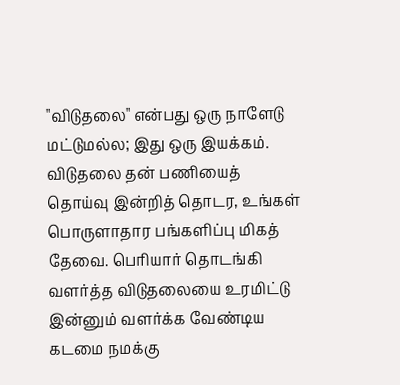"விடுதலை" என்பது ஒரு நாளேடு மட்டுமல்ல; இது ஒரு இயக்கம். விடுதலை தன் பணியைத் தொய்வு இன்றித் தொடர, உங்கள் பொருளாதார பங்களிப்பு மிகத் தேவை. பெரியார் தொடங்கி வளர்த்த விடுதலையை உரமிட்டு இன்னும் வளர்க்க வேண்டிய கடமை நமக்கு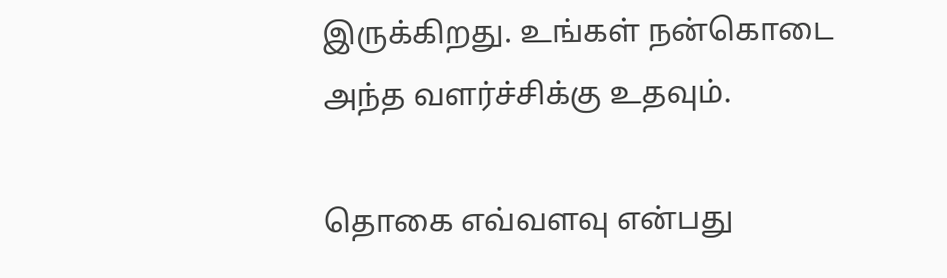இருக்கிறது. உங்கள் நன்கொடை அந்த வளர்ச்சிக்கு உதவும்.

தொகை எவ்வளவு என்பது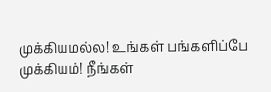முக்கியமல்ல! உங்கள் பங்களிப்பே முக்கியம்! நீங்கள்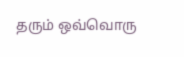தரும் ஒவ்வொரு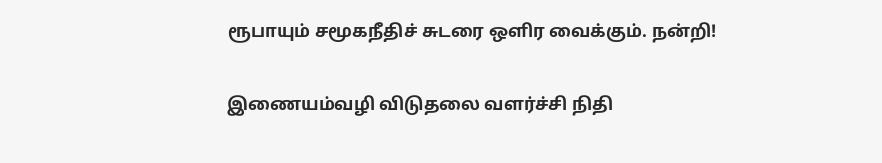ரூபாயும் சமூகநீதிச் சுடரை ஒளிர வைக்கும். நன்றி!

இணையம்வழி விடுதலை வளர்ச்சி நிதி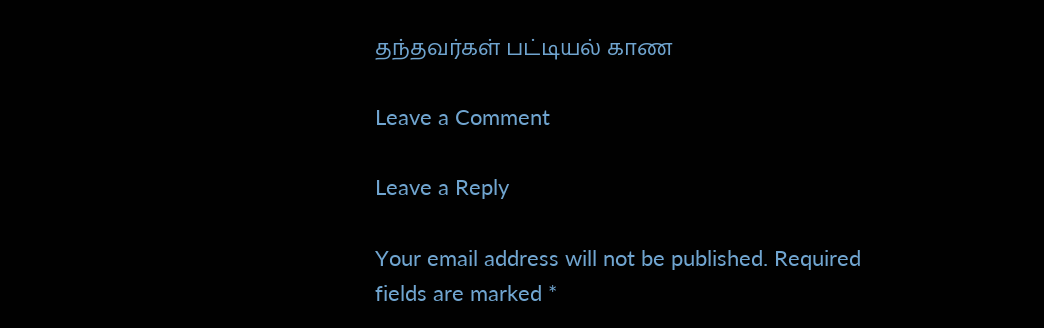தந்தவர்கள் பட்டியல் காண

Leave a Comment

Leave a Reply

Your email address will not be published. Required fields are marked *